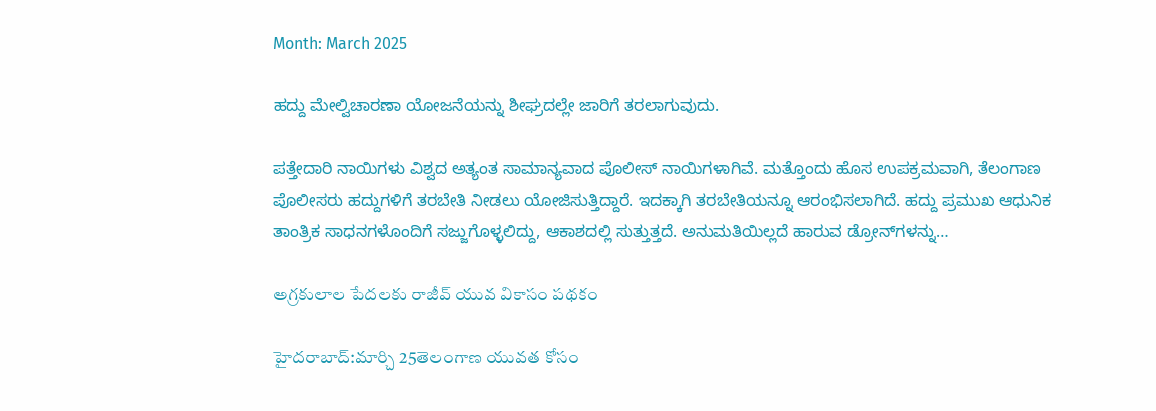Month: March 2025

ಹದ್ದು ಮೇಲ್ವಿಚಾರಣಾ ಯೋಜನೆಯನ್ನು ಶೀಘ್ರದಲ್ಲೇ ಜಾರಿಗೆ ತರಲಾಗುವುದು.

ಪತ್ತೇದಾರಿ ನಾಯಿಗಳು ವಿಶ್ವದ ಅತ್ಯಂತ ಸಾಮಾನ್ಯವಾದ ಪೊಲೀಸ್ ನಾಯಿಗಳಾಗಿವೆ. ಮತ್ತೊಂದು ಹೊಸ ಉಪಕ್ರಮವಾಗಿ, ತೆಲಂಗಾಣ ಪೊಲೀಸರು ಹದ್ದುಗಳಿಗೆ ತರಬೇತಿ ನೀಡಲು ಯೋಜಿಸುತ್ತಿದ್ದಾರೆ. ಇದಕ್ಕಾಗಿ ತರಬೇತಿಯನ್ನೂ ಆರಂಭಿಸಲಾಗಿದೆ. ಹದ್ದು ಪ್ರಮುಖ ಆಧುನಿಕ ತಾಂತ್ರಿಕ ಸಾಧನಗಳೊಂದಿಗೆ ಸಜ್ಜುಗೊಳ್ಳಲಿದ್ದು, ಆಕಾಶದಲ್ಲಿ ಸುತ್ತುತ್ತದೆ. ಅನುಮತಿಯಿಲ್ಲದೆ ಹಾರುವ ಡ್ರೋನ್‌ಗಳನ್ನು…

అగ్రకులాల పేదలకు రాజీవ్ యువ వికాసం పథకం

హైదరాబాద్:మార్చి 25తెలంగాణ యువత కోసం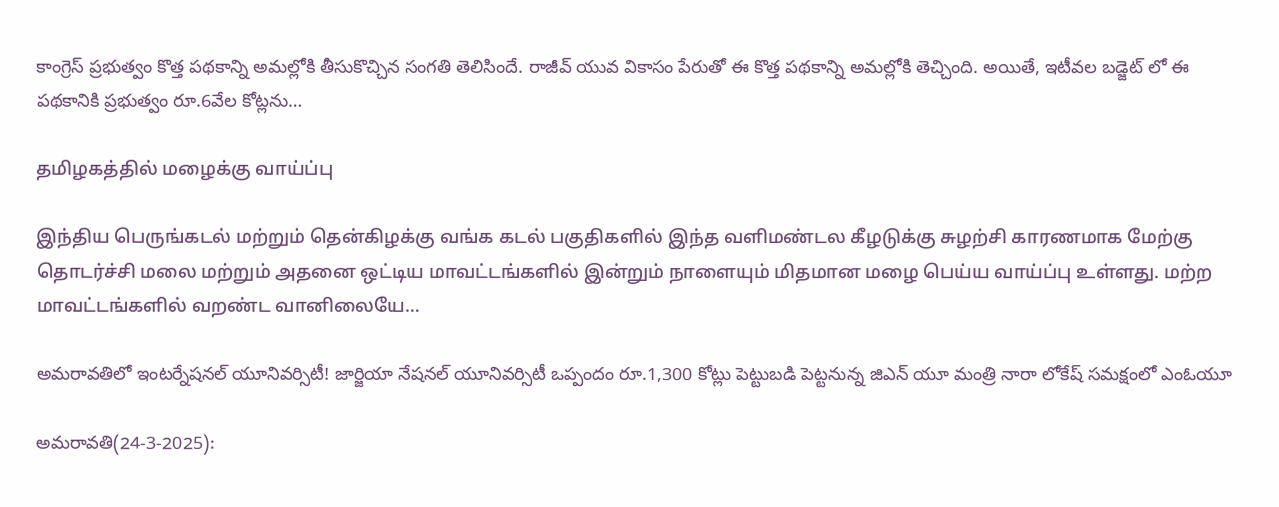కాంగ్రెస్ ప్రభుత్వం కొత్త పథకాన్ని అమల్లోకి తీసుకొచ్చిన సంగతి తెలిసిందే. రాజీవ్ యువ వికాసం పేరుతో ఈ కొత్త పథకాన్ని అమల్లోకి తెచ్చింది. అయితే, ఇటీవల బడ్జెట్ లో ఈ పథకానికి ప్రభుత్వం రూ.6వేల కోట్లను…

தமிழகத்தில் மழைக்கு வாய்ப்பு

இந்திய பெருங்கடல் மற்றும் தென்கிழக்கு வங்க கடல் பகுதிகளில் இந்த வளிமண்டல கீழடுக்கு சுழற்சி காரணமாக மேற்கு தொடர்ச்சி மலை மற்றும் அதனை ஒட்டிய மாவட்டங்களில் இன்றும் நாளையும் மிதமான மழை பெய்ய வாய்ப்பு உள்ளது. மற்ற மாவட்டங்களில் வறண்ட வானிலையே…

అమరావతిలో ఇంటర్నేషనల్ యూనివర్సిటీ! జార్జియా నేషనల్ యూనివర్సిటీ ఒప్పందం రూ.1,300 కోట్లు పెట్టుబడి పెట్టనున్న జిఎన్ యూ మంత్రి నారా లోకేష్ సమక్షంలో ఎంఓయూ

అమరావతి(24-3-2025):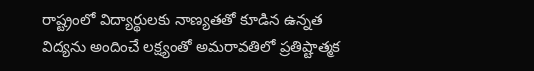రాష్ట్రంలో విద్యార్థులకు నాణ్యతతో కూడిన ఉన్నత విద్యను అందించే లక్ష్యంతో అమరావతిలో ప్రతిష్టాత్మక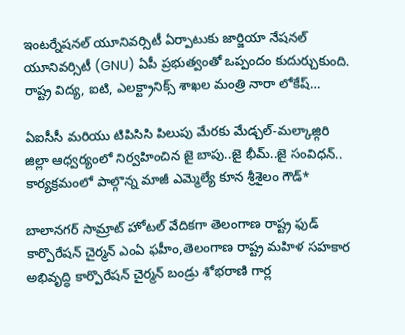ఇంటర్నేషనల్ యూనివర్సిటీ ఏర్పాటుకు జార్జియా నేషనల్ యూనివర్సిటీ (GNU) ఏపీ ప్రభుత్వంతో ఒప్పందం కుదుర్చుకుంది. రాష్ట్ర విద్య, ఐటి, ఎలక్ట్రానిక్స్ శాఖల మంత్రి నారా లోకేష్…

ఏఐసీసీ మరియు టిపిసిసి పిలుపు మేరకు మేడ్చల్-మల్కాజ్గిరి జిల్లా ఆధ్వర్యంలో నిర్వహించిన జై బాపు..జై భీమ్..జై సంవిధన్.. కార్యక్రమంలో పాల్గొన్న మాజీ ఎమ్మెల్యే కూన శ్రీశైలం గౌడ్*

బాలానగర్ సామ్రాట్ హోటల్ వేదికగా తెలంగాణ రాష్ట్ర ఫుడ్ కార్పొరేషన్ చైర్మన్ ఎంఏ ఫహీం,తెలంగాణ రాష్ట్ర మహిళ సహకార అభివృద్ధి కార్పొరేషన్ చైర్మన్ బండ్రు శోభరాణి గార్ల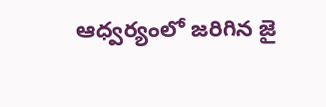ఆధ్వర్యంలో జరిగిన జై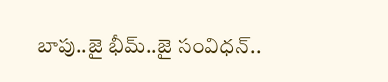బాపు..జై భీమ్..జై సంవిధన్..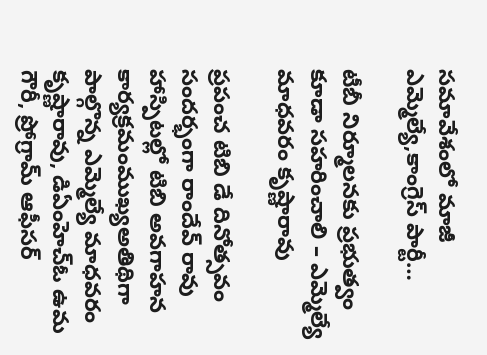సమావేశంలో మాజీ ఎమ్మెల్యే,కాంగ్రెస్ పార్టీ…

టీబీ నిర్మూలనకు ప్రభుత్వం కూడా సహరించాలి – ఎమ్మెల్యే మాధవరం కృష్ణారావు

ప్రపంచ టిబి డే దినోత్సవం సందర్భంగా రాందేవ్ రావు హాస్పిటల్లో టిబి అవగాహన కార్యక్రమంముఖ్యఅతిథిగా పాల్గొన్న ఎమ్మెల్యే మాధవరం కృష్ణారావు, డిఏంహెచ్ఓ ఉమ గౌరీ, ప్రోగ్రామ్ ఆఫీసర్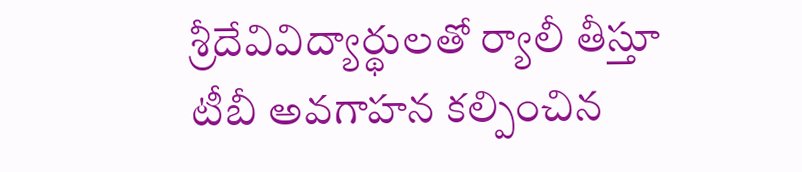శ్రీదేవివిద్యార్థులతో ర్యాలీ తీస్తూ టీబీ అవగాహన కల్పించిన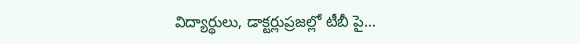విద్యార్థులు, డాక్టర్లుప్రజల్లో టీబీ పై…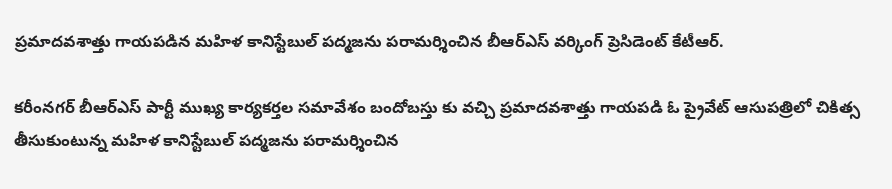ప్రమాదవశాత్తు గాయపడిన మహిళ కానిస్టేబుల్ పద్మజను పరామర్శించిన బీఆర్ఎస్ వర్కింగ్ ప్రెసిడెంట్ కేటీఆర్.

కరీంనగర్ బీఆర్ఎస్ పార్టీ ముఖ్య కార్యకర్తల సమావేశం బందోబస్తు కు వచ్చి ప్రమాదవశాత్తు గాయపడి ఓ ప్రైవేట్ ఆసుపత్రిలో చికిత్స తీసుకుంటున్న మహిళ కానిస్టేబుల్ పద్మజను పరామర్శించిన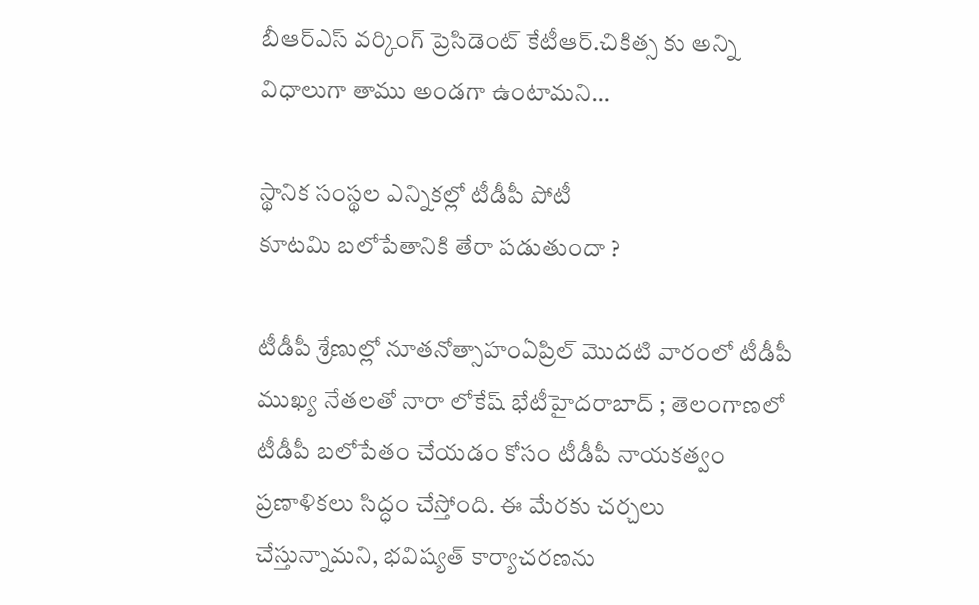బీఆర్ఎస్ వర్కింగ్ ప్రెసిడెంట్ కేటీఆర్.చికిత్స కు అన్ని విధాలుగా తాము అండగా ఉంటామని…

స్థానిక సంస్థల ఎన్నికల్లో టీడీపీ పోటీ
కూటమి బలోపేతానికి తేరా పడుతుందా ?

టీడీపీ శ్రేణుల్లో నూతనోత్సాహంఏప్రిల్ మొదటి వారంలో టీడీపీ ముఖ్య నేతలతో నారా లోకేష్ భేటీహైదరాబాద్ ; తెలంగాణలో టీడీపీ బలోపేతం చేయడం కోసం టీడీపీ నాయకత్వం ప్రణాళికలు సిద్ధం చేస్తోంది. ఈ మేరకు చర్చలు చేస్తున్నామని, భవిష్యత్ కార్యాచరణను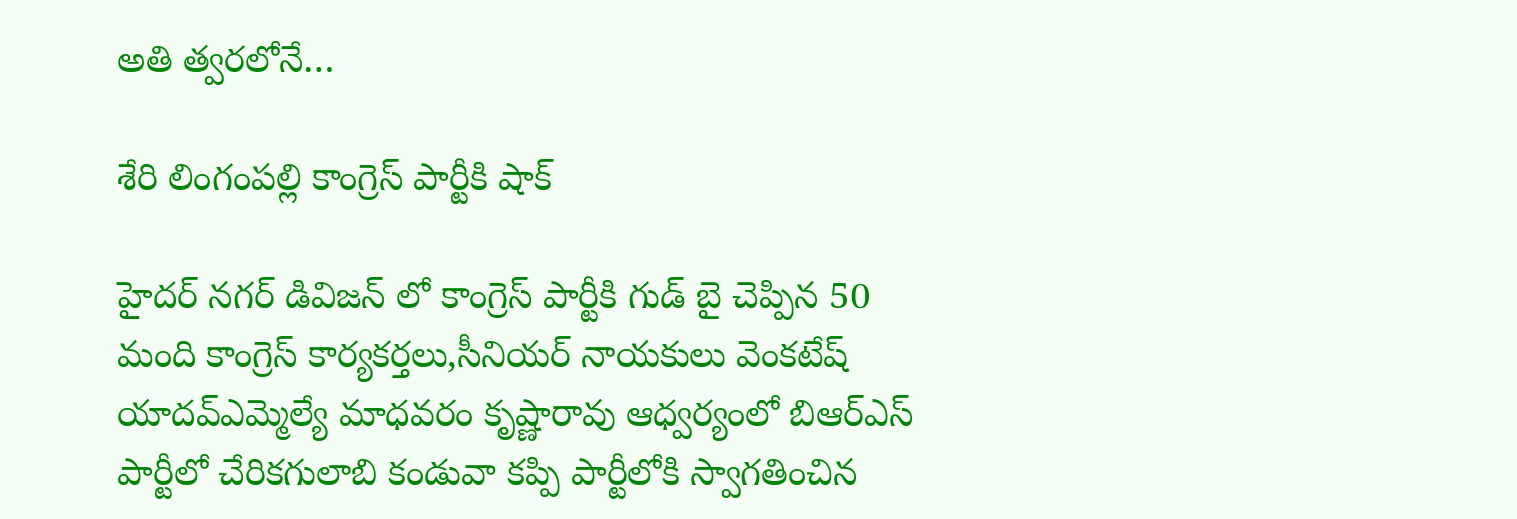అతి త్వరలోనే…

శేరి లింగంపల్లి కాంగ్రెస్ పార్టీకి షాక్

హైదర్ నగర్ డివిజన్ లో కాంగ్రెస్ పార్టీకి గుడ్ బై చెప్పిన 50 మంది కాంగ్రెస్ కార్యకర్తలు,సీనియర్ నాయకులు వెంకటేష్ యాదవ్ఎమ్మెల్యే మాధవరం కృష్ణారావు ఆధ్వర్యంలో బిఆర్ఎస్ పార్టీలో చేరికగులాబి కండువా కప్పి పార్టీలోకి స్వాగతించిన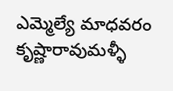ఎమ్మెల్యే మాధవరం కృష్ణారావుమళ్ళీ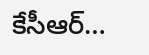కేసీఆర్…